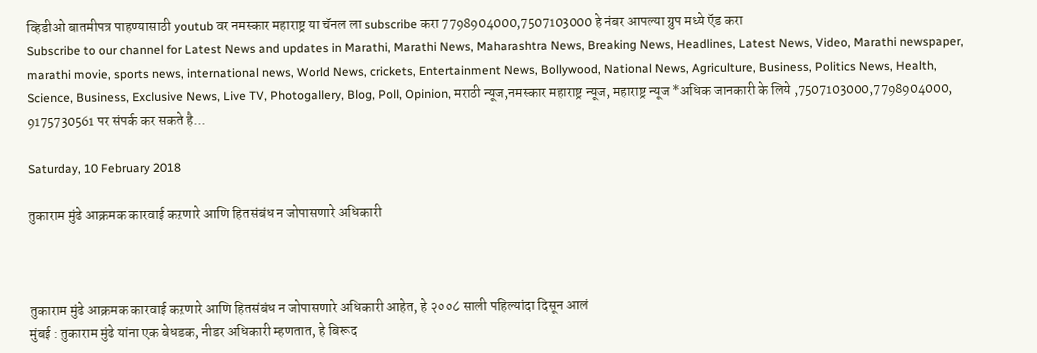व्हिडीओ बातमीपत्र पाहण्यासाठी youtub वर नमस्कार महाराष्ट्र या चॅनल ला subscribe करा 7798904000,7507103000 हे नंबर आपल्या ग्रुप मध्ये ऍड करा
Subscribe to our channel for Latest News and updates in Marathi, Marathi News, Maharashtra News, Breaking News, Headlines, Latest News, Video, Marathi newspaper, marathi movie, sports news, international news, World News, crickets, Entertainment News, Bollywood, National News, Agriculture, Business, Politics News, Health, Science, Business, Exclusive News, Live TV, Photogallery, Blog, Poll, Opinion, मराठी न्यूज,नमस्कार महाराष्ट्र न्यूज, महाराष्ट्र न्यूज *अधिक जानकारी के लिये ,7507103000,7798904000, 9175730561 पर संपर्क कर सकते है...

Saturday, 10 February 2018

तुकाराम मुंढे आक्रमक कारवाई कऱणारे आणि हितसंबंध न जोपासणारे अधिकारी



तुकाराम मुंढे आक्रमक कारवाई कऱणारे आणि हितसंबंध न जोपासणारे अधिकारी आहेत, हे २००८ साली पहिल्यांदा दिसून आलं
मुंबई : तुकाराम मुंढे यांना एक बेधडक, नीडर अधिकारी म्हणतात, हे बिरूद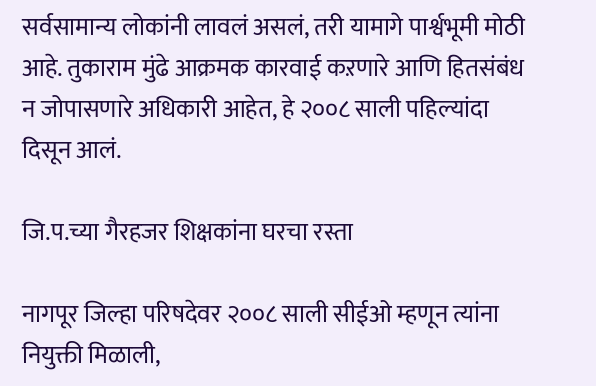सर्वसामान्य लोकांनी लावलं असलं, तरी यामागे पार्श्वभूमी मोठी आहे. तुकाराम मुंढे आक्रमक कारवाई कऱणारे आणि हितसंबंध न जोपासणारे अधिकारी आहेत, हे २००८ साली पहिल्यांदा दिसून आलं.

जि.प.च्या गैरहजर शिक्षकांना घरचा रस्ता

नागपूर जिल्हा परिषदेवर २००८ साली सीईओ म्हणून त्यांना नियुक्ती मिळाली,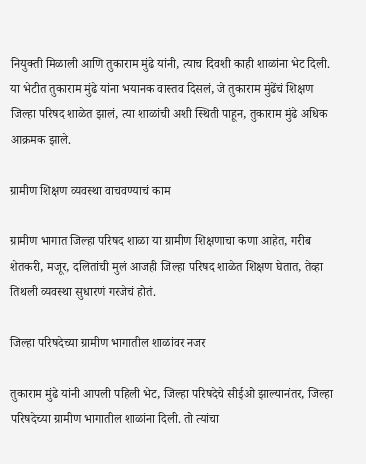नियुक्ती मिळाली आणि तुकाराम मुंढे यांनी, त्याच दिवशी काही शाळांना भेट दिली. या भेटीत तुकाराम मुंढे यांना भयानक वास्तव दिसलं, जे तुकाराम मुंढेंचं शिक्षण जिल्हा परिषद शाळेत झालं, त्या शाळांची अशी स्थिती पाहून, तुकाराम मुंढे अधिक आक्रमक झाले.

ग्रामीण शिक्षण व्यवस्था वाचवण्याचं काम

ग्रामीण भागात जिल्हा परिषद शाळा या ग्रामीण शिक्षणाचा कणा आहेत, गरीब शेतकरी, मजूर, दलितांची मुलं आजही जिल्हा परिषद शाळेत शिक्षण घेतात, तेव्हा तिथली व्यवस्था सुधारणं गरजेचं होतं.

जिल्हा परिषदेच्या ग्रामीण भागातील शाळांवर नजर

तुकाराम मुंढे यांनी आपली पहिली भेट, जिल्हा परिषदेचे सीईओ झाल्यानंतर, जिल्हा परिषदेच्या ग्रामीण भागातील शाळांना दिली. तो त्यांचा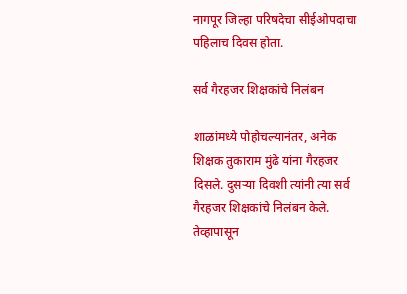नागपूर जिल्हा परिषदेचा सीईओपदाचा पहिलाच दिवस होता.

सर्व गैरहजर शिक्षकांचे निलंबन

शाळांमध्ये पोहोचल्यानंतर, अनेक शिक्षक तुकाराम मुंढे यांना गैरहजर दिसले. दुसऱ्या दिवशी त्यांनी त्या सर्व गैरहजर शिक्षकांचे निलंबन केले. तेव्हापासून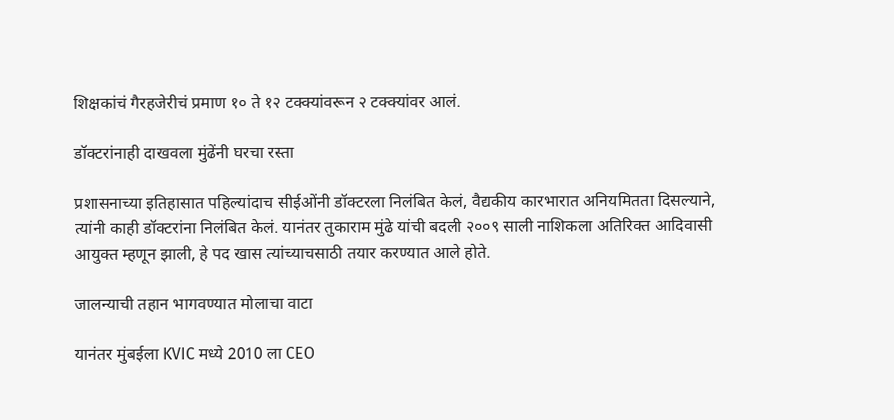शिक्षकांचं गैरहजेरीचं प्रमाण १० ते १२ टक्क्यांवरून २ टक्क्यांवर आलं.

डॉक्टरांनाही दाखवला मुंढेंनी घरचा रस्ता

प्रशासनाच्या इतिहासात पहिल्यांदाच सीईओंनी डॉक्टरला निलंबित केलं, वैद्यकीय कारभारात अनियमितता दिसल्याने, त्यांनी काही डॉक्टरांना निलंबित केलं. यानंतर तुकाराम मुंढे यांची बदली २००९ साली नाशिकला अतिरिक्त आदिवासी आयुक्त म्हणून झाली, हे पद खास त्यांच्याचसाठी तयार करण्यात आले होते.

जालन्याची तहान भागवण्यात मोलाचा वाटा

यानंतर मुंबईला KVIC मध्ये 2010 ला CEO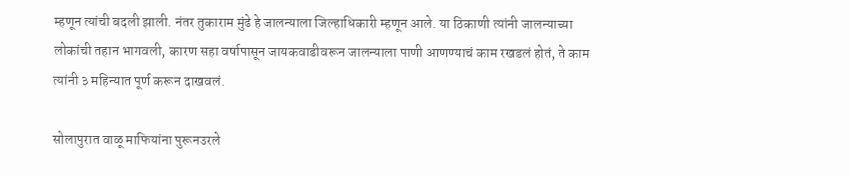म्हणून त्यांची बदली झाली. नंतर तुकाराम मुंढे हे जालन्याला जिल्हाधिकारी म्हणून आले. या ठिकाणी त्यांनी जालन्याच्या लोकांची तहान भागवली, कारण सहा वर्षापासून जायकवाडीवरून जालन्याला पाणी आणण्याचं काम रखडलं होतं, ते काम त्यांनी ३ महिन्यात पूर्ण करून दाखवलं.

सोलापुरात वाळू माफियांना पुरूनउरले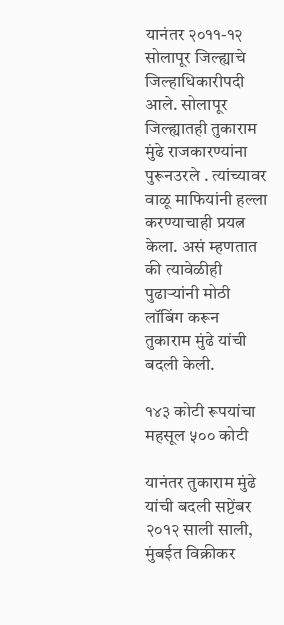यानंतर २०११-१२ सोलापूर जिल्ह्याचे जिल्हाधिकारीपदी आले. सोलापूर जिल्ह्यातही तुकाराम मुंढे राजकारण्यांना पुरूनउरले . त्यांच्यावर वाळू माफियांनी हल्ला करण्याचाही प्रयत्न केला. असं म्हणतात की त्यावेळीही पुढाऱ्यांनी मोठी लॉबिंग करून तुकाराम मुंढे यांची बदली केली.

१४३ कोटी रूपयांचा महसूल ५०० कोटी

यानंतर तुकाराम मुंढे यांची बदली सप्टेंबर २०१२ साली साली, मुंबईत विक्रीकर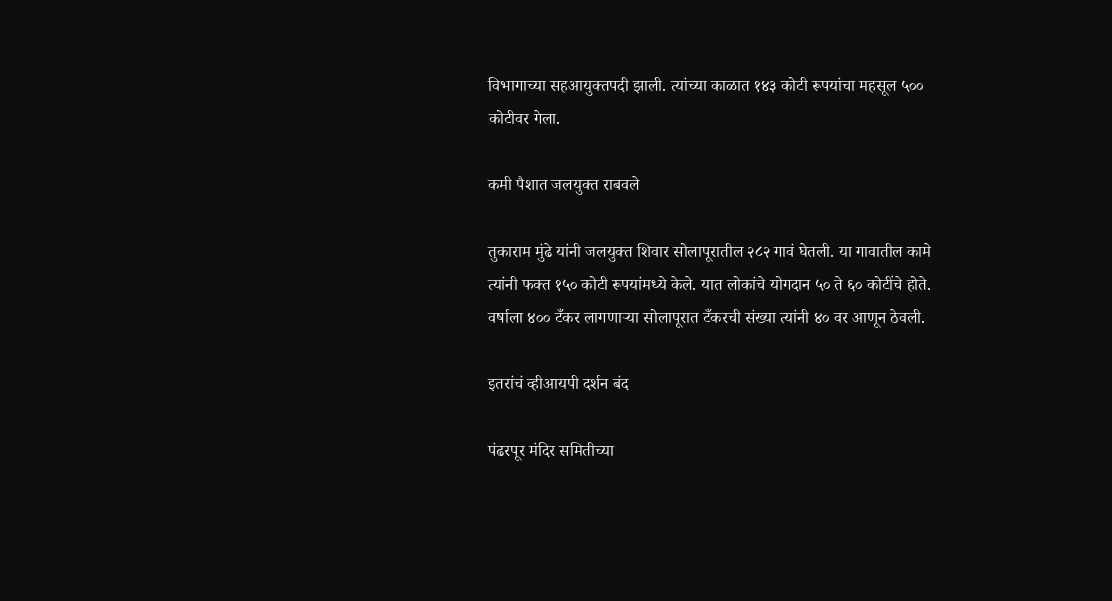विभागाच्या सहआयुक्तपदी झाली. त्यांच्या काळात १४३ कोटी रूपयांचा महसूल ५०० कोटीवर गेला.

कमी पैशात जलयुक्त राबवले

तुकाराम मुंढे यांनी जलयुक्त शिवार सोलापूरातील २८२ गावं घेतली. या गावातील कामे त्यांनी फक्त १५० कोटी रूपयांमध्ये केले. यात लोकांचे योगदान ५० ते ६० कोटींचे होते. वर्षाला ४०० टँकर लागणार्‍या सोलापूरात टँकरची संख्या त्यांनी ४० वर आणून ठेवली.

इतरांचं व्हीआयपी दर्शन बंद

पंढरपूर मंदिर समितीच्या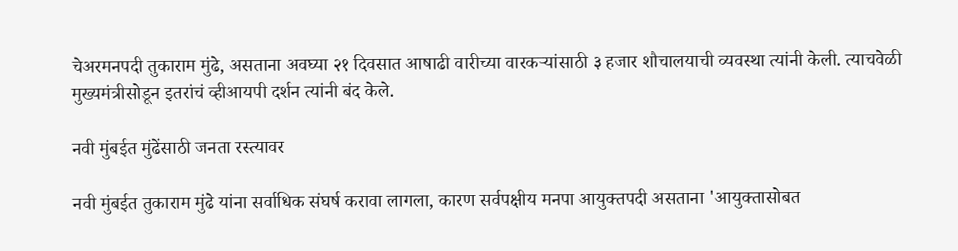चेअरमनपदी तुकाराम मुंढे, असताना अवघ्या २१ दिवसात आषाढी वारीच्या वारकऱ्यांसाठी ३ हजार शौचालयाची व्यवस्था त्यांनी केली. त्याचवेळी मुख्यमंत्रीसोडून इतरांचं व्हीआयपी दर्शन त्यांनी बंद केले.

नवी मुंबईत मुंढेंसाठी जनता रस्त्यावर

नवी मुंबईत तुकाराम मुंढे यांना सर्वाधिक संघर्ष करावा लागला, कारण सर्वपक्षीय मनपा आयुक्तपदी असताना 'आयुक्तासोबत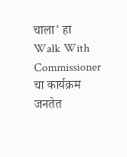चाला' हा Walk With Commissioner चा कार्यक्रम जनतेत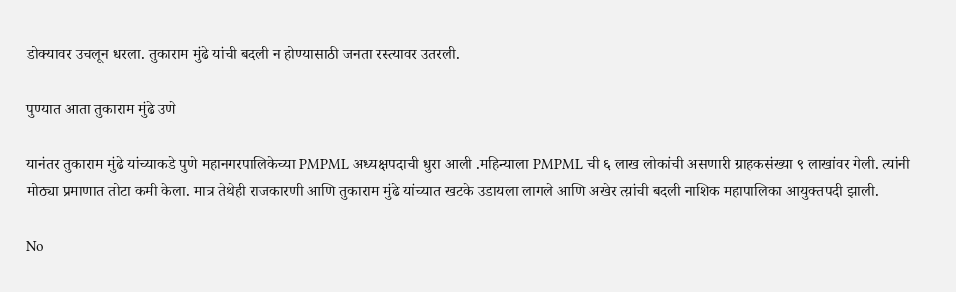डोक्यावर उचलून धरला. तुकाराम मुंढे यांची बदली न होण्यासाठी जनता रस्त्यावर उतरली.

पुण्यात आता तुकाराम मुंढे उणे

यानंतर तुकाराम मुंढे यांच्याकडे पुणे महानगरपालिकेच्या PMPML अध्यक्षपदाची धुरा आली .महिन्याला PMPML ची ६ लाख लोकांची असणारी ग्राहकसंख्या ९ लाखांवर गेली. त्यांनी मोठ्या प्रमाणात तोटा कमी केला. मात्र तेथेही राजकारणी आणि तुकाराम मुंढे यांच्यात खटके उडायला लागले आणि अखेर त्य़ांची बदली नाशिक महापालिका आयुक्तपदी झाली.

No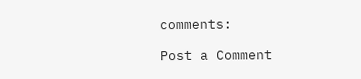comments:

Post a Comment